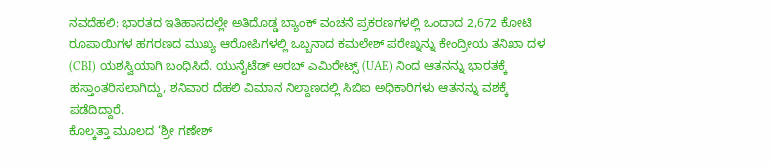ನವದೆಹಲಿ: ಭಾರತದ ಇತಿಹಾಸದಲ್ಲೇ ಅತಿದೊಡ್ಡ ಬ್ಯಾಂಕ್ ವಂಚನೆ ಪ್ರಕರಣಗಳಲ್ಲಿ ಒಂದಾದ 2,672 ಕೋಟಿ ರೂಪಾಯಿಗಳ ಹಗರಣದ ಮುಖ್ಯ ಆರೋಪಿಗಳಲ್ಲಿ ಒಬ್ಬನಾದ ಕಮಲೇಶ್ ಪರೇಖ್ನನ್ನು ಕೇಂದ್ರೀಯ ತನಿಖಾ ದಳ (CBI) ಯಶಸ್ವಿಯಾಗಿ ಬಂಧಿಸಿದೆ. ಯುನೈಟೆಡ್ ಅರಬ್ ಎಮಿರೇಟ್ಸ್ (UAE) ನಿಂದ ಆತನನ್ನು ಭಾರತಕ್ಕೆ ಹಸ್ತಾಂತರಿಸಲಾಗಿದ್ದು, ಶನಿವಾರ ದೆಹಲಿ ವಿಮಾನ ನಿಲ್ದಾಣದಲ್ಲಿ ಸಿಬಿಐ ಅಧಿಕಾರಿಗಳು ಆತನನ್ನು ವಶಕ್ಕೆ ಪಡೆದಿದ್ದಾರೆ.
ಕೊಲ್ಕತ್ತಾ ಮೂಲದ ‘ಶ್ರೀ ಗಣೇಶ್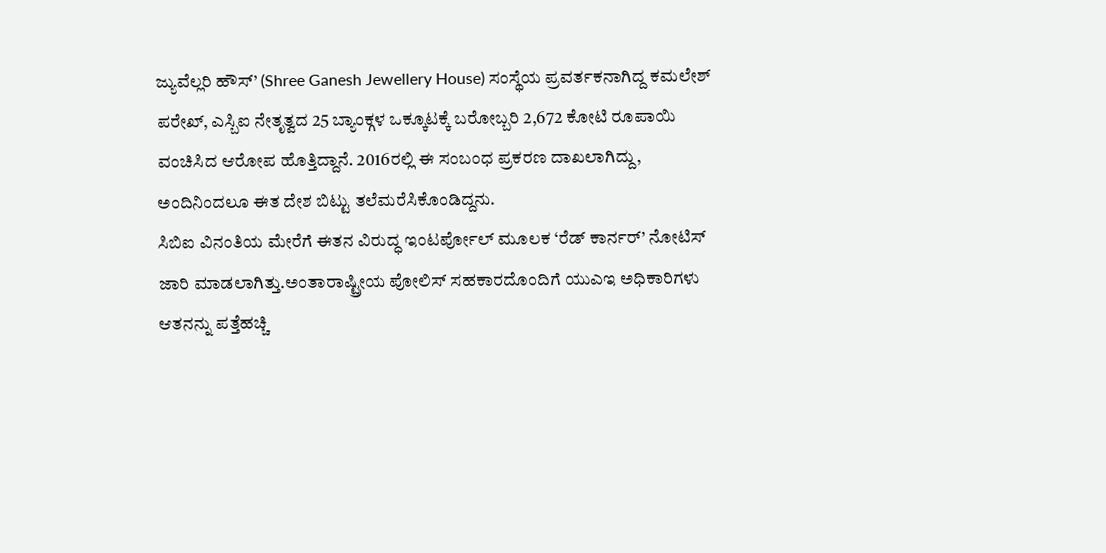ಜ್ಯುವೆಲ್ಲರಿ ಹೌಸ್’ (Shree Ganesh Jewellery House) ಸಂಸ್ಥೆಯ ಪ್ರವರ್ತಕನಾಗಿದ್ದ ಕಮಲೇಶ್ ಪರೇಖ್, ಎಸ್ಬಿಐ ನೇತೃತ್ವದ 25 ಬ್ಯಾಂಕ್ಗಳ ಒಕ್ಕೂಟಕ್ಕೆ ಬರೋಬ್ಬರಿ 2,672 ಕೋಟಿ ರೂಪಾಯಿ ವಂಚಿಸಿದ ಆರೋಪ ಹೊತ್ತಿದ್ದಾನೆ. 2016ರಲ್ಲಿ ಈ ಸಂಬಂಧ ಪ್ರಕರಣ ದಾಖಲಾಗಿದ್ದು, ಅಂದಿನಿಂದಲೂ ಈತ ದೇಶ ಬಿಟ್ಟು ತಲೆಮರೆಸಿಕೊಂಡಿದ್ದನು.
ಸಿಬಿಐ ವಿನಂತಿಯ ಮೇರೆಗೆ ಈತನ ವಿರುದ್ಧ ಇಂಟರ್ಪೋಲ್ ಮೂಲಕ ‘ರೆಡ್ ಕಾರ್ನರ್’ ನೋಟಿಸ್ ಜಾರಿ ಮಾಡಲಾಗಿತ್ತು.ಅಂತಾರಾಷ್ಟ್ರೀಯ ಪೋಲಿಸ್ ಸಹಕಾರದೊಂದಿಗೆ ಯುಎಇ ಅಧಿಕಾರಿಗಳು ಆತನನ್ನು ಪತ್ತೆಹಚ್ಚಿ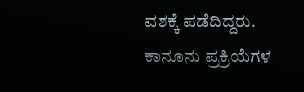ವಶಕ್ಕೆ ಪಡೆದಿದ್ದರು. ಕಾನೂನು ಪ್ರಕ್ರಿಯೆಗಳ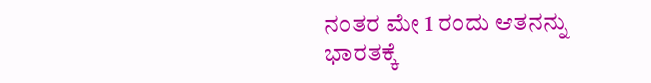ನಂತರ ಮೇ 1 ರಂದು ಆತನನ್ನು ಭಾರತಕ್ಕೆ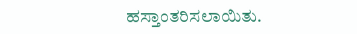ಹಸ್ತಾಂತರಿಸಲಾಯಿತು.